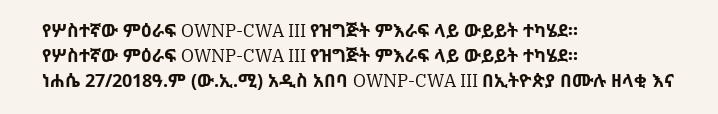የሦስተኛው ምዕራፍ OWNP-CWA III የዝግጅት ምእራፍ ላይ ውይይት ተካሄደ።
የሦስተኛው ምዕራፍ OWNP-CWA III የዝግጅት ምእራፍ ላይ ውይይት ተካሄደ።
ነሐሴ 27/2018ዓ.ም (ው.ኢ.ሚ) አዲስ አበባ OWNP-CWA III በኢትዮጵያ በሙሉ ዘላቂ እና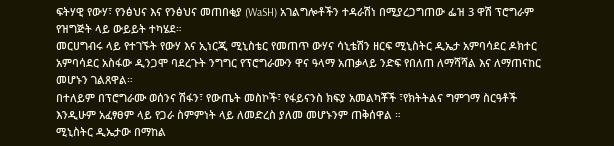ፍትሃዊ የውሃ፣ የንፅህና እና የንፅህና መጠበቂያ (WaSH) አገልግሎቶችን ተዳራሽነ በሚያረጋግጠው ፌዝ 3 ዋሽ ፕሮግራም የዝግጅት ላይ ውይይት ተካሄደ።
መርሀግብሩ ላይ የተገኙት የውሃ እና ኢነርጂ ሚኒስቴር የመጠጥ ውሃና ሳኒቴሽን ዘርፍ ሚኒስትር ዲኤታ አምባሳደር ዶክተር አምባሳደር አስፋው ዲንጋሞ ባደረጉት ንግግር የፕሮግራሙን ዋና ዓላማ አጠቃላይ ንድፍ የበለጠ ለማሻሻል እና ለማጠናከር መሆኑን ገልጸዋል።
በተለይም በፕሮግራሙ ወሰንና ሽፋን፣ የውጤት መስኮች፣ የፋይናንስ ክፍያ አመልካቾች ፣የክትትልና ግምገማ ስርዓቶች እንዲሁም አፈፃፀም ላይ የጋራ ስምምነት ላይ ለመድረስ ያለመ መሆኑንም ጠቅሰዋል ።
ሚኒስትር ዲኤታው በማከል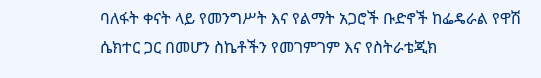ባለፋት ቀናት ላይ የመንግሥት እና የልማት አጋሮች ቡድኖች ከፌዴራል የዋሽ ሴክተር ጋር በመሆን ስኬቶችን የመገምገም እና የስትራቴጂክ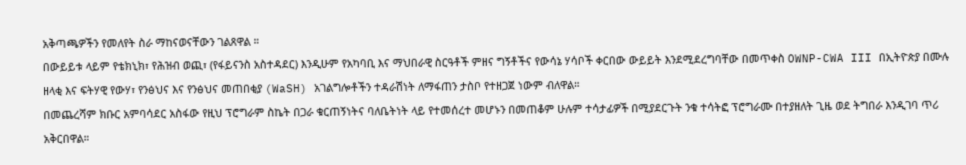አቅጣጫዎችን የመለየት ስራ ማከናወናቸውን ገልጸዋል ።
በውይይቱ ላይም የቴክኒክ፣ የሕዝብ ወጪ፣ (የፋይናንስ አስተዳደር) እንዲሁም የአካባቢ እና ማህበራዊ ስርዓቶች ምዘና ግኝቶችና የውሳኔ ሃሳቦች ቀርበው ውይይት እንደሚደረግባቸው በመጥቀስ OWNP-CWA III በኢትዮጵያ በሙሉ ዘላቂ እና ፍትሃዊ የውሃ፣ የንፅህና እና የንፅህና መጠበቂያ (WaSH) አገልግሎቶችን ተዳራሽነት ለማፋጠን ታስቦ የተዘጋጀ ነውም ብለዋል።
በመጨረሻም ክቡር አምባሳደር አስፋው የዚህ ፕሮግራም ስኬት በጋራ ቁርጠኝነትና ባለቤትነት ላይ የተመሰረተ መሆኑን በመጠቆም ሁሉም ተሳታፊዎች በሚያደርጉት ንቁ ተሳትፎ ፕሮግራሙ በተያዘለት ጊዜ ወደ ትግበራ እንዲገባ ጥሪ አቅርበዋል።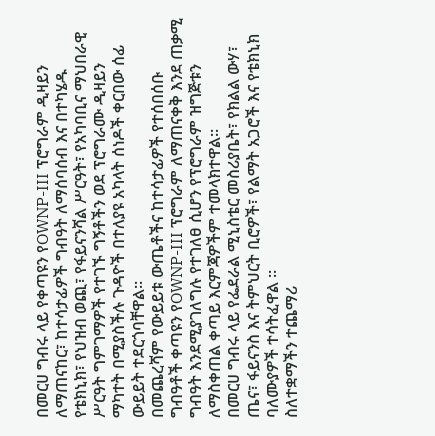በመርሀ ግብሩ ላይ የቀጣዩን የOWNP-III ፕሮግራም ዲዛይን ለማጠናከር፣ ከተሳታፊዎች ግብዓት ለማሰባሰብ እና በተካሄዱ የቴክኒክ፣ የህዝብ ወጪ፣ የፋይናንሻል ሥርዓት፣ የአካባቢና ማህበራዊ ሥርዓት ግምገማዎች የተገኙ ግኝቶችን ወደ ፕሮግራሙ ዲዛይን ማካተት በሚያስችሉ ጉዳዮች በተለያዩ አካላት ሰነዶች ቀርበው ሰፊ ውይይት ተደርጎባቸዋል።
በመጨረሻም የውይይቱ ውጤቶችና ከተሳታፊዎች የተሰበሰቡ ግብዓቶች ቀጣዩን የOWNP-III ፕሮግራም ለማጠናቀቅ እንደ ጠቃሚ ግብዓት እንደሚያገለግሉ የተገለፀ ሲሆን የፕሮግራም ዝግጅቱን ለማስቀጠል ቀጣይ እርምጃዎችም ተመላክተዋል።
በመርሀ ግብሩ ላይ የፌደራል ሚኒስቴር መስሪያቤት፣ የክልል ውሃ፣ ጤና፣ ፋይናንስ እና ትምህርት ቢሮዎች፣ የልማት አጋሮች እና የቴክኒክ ባለሙያዎች ተሳትፈዋል ።
ስለተቋማችን ተጨማሪ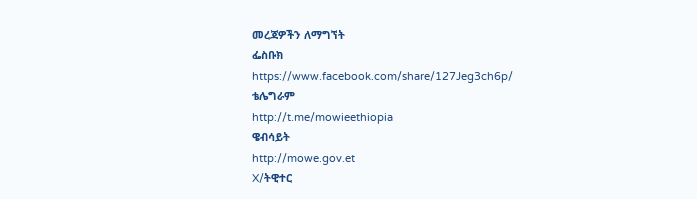መረጃዎችን ለማግኘት
ፌስቡክ
https://www.facebook.com/share/127Jeg3ch6p/
ቴሌግራም
http://t.me/mowieethiopia
ዌብሳይት
http://mowe.gov.et
X/ትዊተር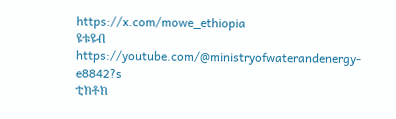https://x.com/mowe_ethiopia
ዩቱዩብ
https://youtube.com/@ministryofwaterandenergy-e8842?s
ቲክቶክ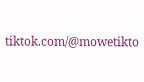tiktok.com/@mowetikto